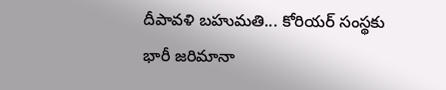దీపావళి బహుమతి... కోరియర్ సంస్థకు భారీ జరిమానా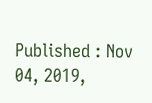Published : Nov 04, 2019,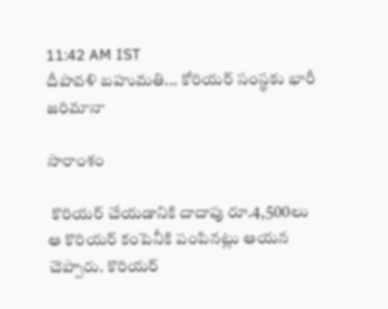11:42 AM IST
దీపావళి బహుమతి... కోరియర్ సంస్థకు భారీ జరిమానా

సారాంశం

 కొరియర్ చేయడానికి దాదాపు రూ.4,500లు ఆ కొరియర్ కంపెనీకి పంపినట్లు ఆయన చెప్పారు. కొరియర్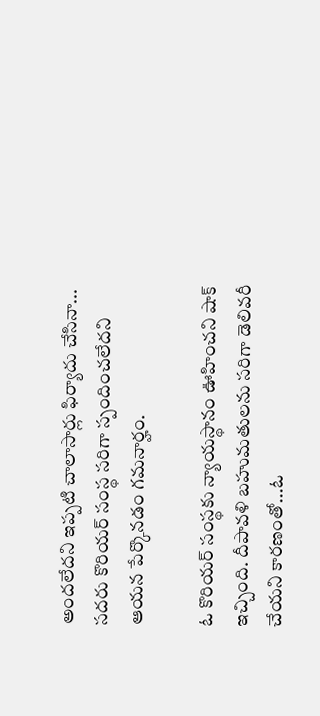అందలేదని ఇప్పటి చాలాసార్లు ఫిర్యాదు చేసినా... సదరు కొరియర్ సంస్థ సరిగా స్పందించలేదని ఆయన పేర్కొనడం గమనార్హం.

ఓ కొరియర్ సంస్థకు న్యాయస్థానం ఊహించని షాక్ ఇచ్చింది. దీపావళి బహుమతులను సరిగా డెలివరీ చేయని కారణంతో...ఓ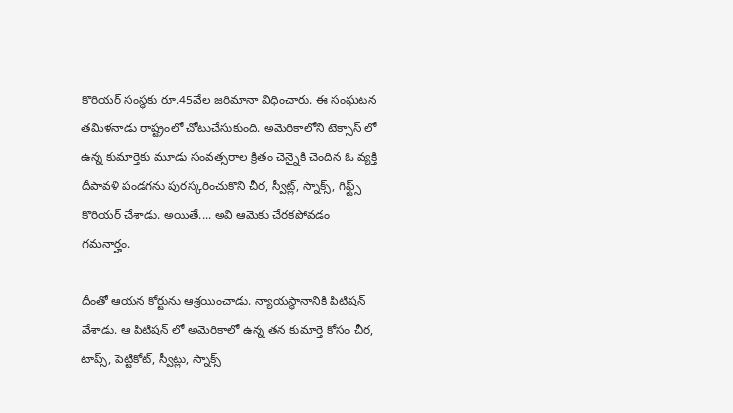కొరియర్ సంస్థకు రూ.45వేల జరిమానా విధించారు. ఈ సంఘటన తమిళనాడు రాష్ట్రంలో చోటుచేసుకుంది. అమెరికాలోని టెక్సాస్ లో ఉన్న కుమార్తెకు మూడు సంవత్సరాల క్రితం చెన్నైకి చెందిన ఓ వ్యక్తి దీపావళి పండగను పురస్కరించుకొని చీర, స్వీట్ల్, స్నాక్స్, గిఫ్ట్స్ కొరియర్ చేశాడు. అయితే.... అవి ఆమెకు చేరకపోవడం గమనార్హం.

దీంతో ఆయన కోర్టును ఆశ్రయించాడు. న్యాయస్థానానికి పిటిషన్ వేశాడు. ఆ పిటిషన్ లో అమెరికాలో ఉన్న తన కుమార్తె కోసం చీర, టాప్స్, పెట్టికోట్, స్వీట్లు, స్నాక్స్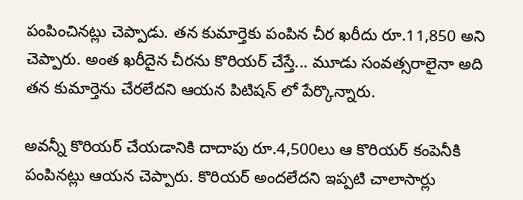పంపించినట్లు చెప్పాడు. తన కుమార్తెకు పంపిన చీర ఖరీదు రూ.11,850 అని చెప్పారు. అంత ఖరీదైన చీరను కొరియర్ చేస్తే... మూడు సంవత్సరాలైనా అది తన కుమార్తెను చేరలేదని ఆయన పిటిషన్ లో పేర్కొన్నారు.

అవన్నీ కొరియర్ చేయడానికి దాదాపు రూ.4,500లు ఆ కొరియర్ కంపెనీకి పంపినట్లు ఆయన చెప్పారు. కొరియర్ అందలేదని ఇప్పటి చాలాసార్లు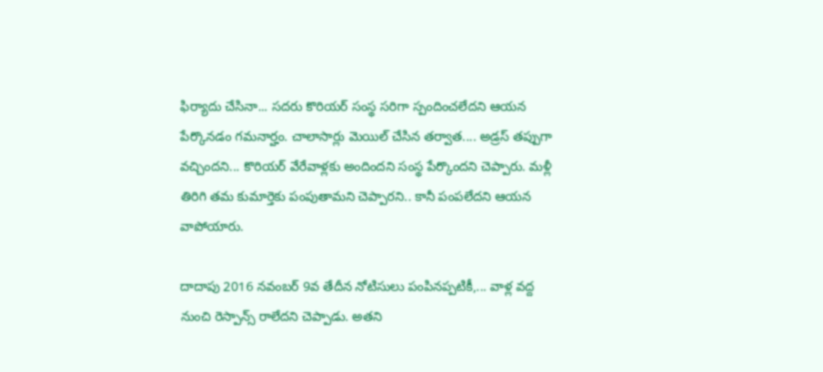ఫిర్యాదు చేసినా... సదరు కొరియర్ సంస్థ సరిగా స్పందించలేదని ఆయన పేర్కొనడం గమనార్హం. చాలాసార్లు మెయిల్ చేసిన తర్వాత.... అడ్రస్ తప్పుగా వచ్చిందని... కొరియర్ వేరేవాళ్లకు అందిందని సంస్థ పేర్కొందని చెప్పారు. మళ్లీ తిరిగి తమ కుమార్తెకు పంపుతామని చెప్పారని.. కానీ పంపలేదని ఆయన వాపోయారు.

దాదాపు 2016 నవంబర్ 9వ తేదీన నోటిసులు పంపినప్పటికీ,... వాళ్ల వద్ద నుంచి రెస్పాన్స్ రాలేదని చెప్పాడు. అతని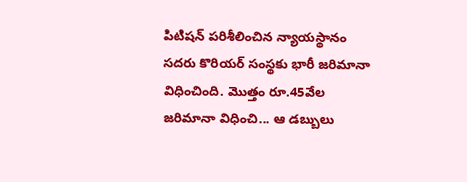పిటిషన్ పరిశీలించిన న్యాయస్థానం సదరు కొరియర్ సంస్థకు భారీ జరిమానా విధించింది. మొత్తం రూ.45వేల జరిమానా విధించి... ఆ డబ్బులు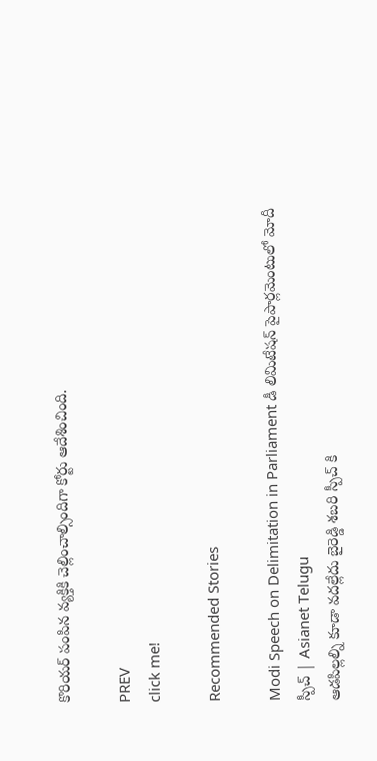కొరియర్ పంపిన వ్యక్తికి చెల్లించాల్సిందిగా కోర్టు ఆదేశించింది.

PREV
click me!

Recommended Stories

Modi Speech on Delimitation in Parliament డీ లిమిటేషన్ పైపార్లమెంటులో మోదీ స్పీచ్ | Asianet Telugu
ఆడపిల్లల్ని కూడా వదల్లేదు బైరెడ్డి శబరి స్పీచ్ కి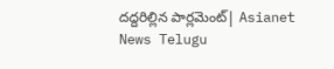దద్దరిల్లిన పార్లమెంట్| Asianet News Telugu